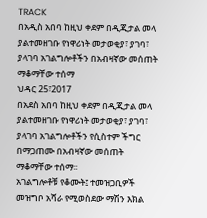TRACK
በአዲስ አበባ ከዚህ ቀደም በዲጂታል መላ ያልተመዘገቡ የነዋሪነት መታወቂያ፣ ያገባ፣ ያላገባ አገልግሎቶችን በአብዛኛው መሰጠት ማቆማቸው ተሰማ
ህዳር 25፣2017
በአደስ አበባ ከዚህ ቀደም በዲጂታል መላ ያልተመዘገቡ የነዋሪነት መታወቂያ፣ ያገባ፣ ያላገባ አገልግሎቶችን የሲስተም ችግር በማጋጠሙ በአብዛኛው መሰጠት ማቆማቸው ተሰማ፡፡
አገልግሎቶቹ የቆሙት፤ ተመዝጋቢዎች መዝግቦ አሻራ የሚወስደው ማሽን እክል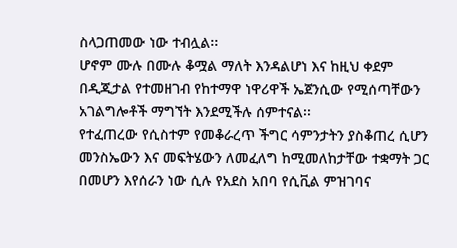ስላጋጠመው ነው ተብሏል፡፡
ሆኖም ሙሉ በሙሉ ቆሟል ማለት እንዳልሆነ እና ከዚህ ቀደም በዲጂታል የተመዘገብ የከተማዋ ነዋሪዋች ኤጀንሲው የሚሰጣቸውን አገልግሎቶች ማግኘት እንደሚችሉ ሰምተናል፡፡
የተፈጠረው የሲስተም የመቆራረጥ ችግር ሳምንታትን ያስቆጠረ ሲሆን መንስኤውን እና መፍትሄውን ለመፈለግ ከሚመለከታቸው ተቋማት ጋር በመሆን እየሰራን ነው ሲሉ የአደስ አበባ የሲቪል ምዝገባና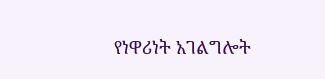የነዋሪነት አገልግሎት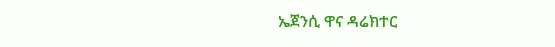ኤጀንሲ ዋና ዳሬክተር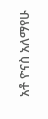አቶ ዮናስ አለማየሁ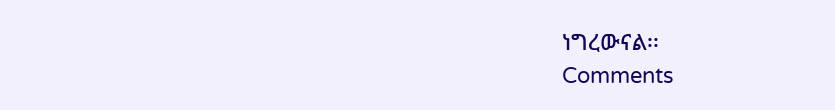ነግረውናል፡፡
Comments